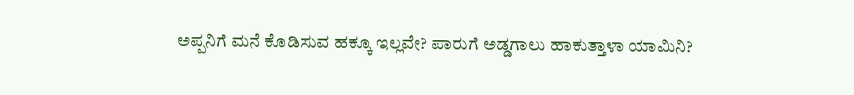ಅಪ್ಪನಿಗೆ ಮನೆ ಕೊಡಿಸುವ ಹಕ್ಕೂ ಇಲ್ಲವೇ? ಪಾರುಗೆ ಅಡ್ಡಗಾಲು ಹಾಕುತ್ತಾಳಾ ಯಾಮಿನಿ?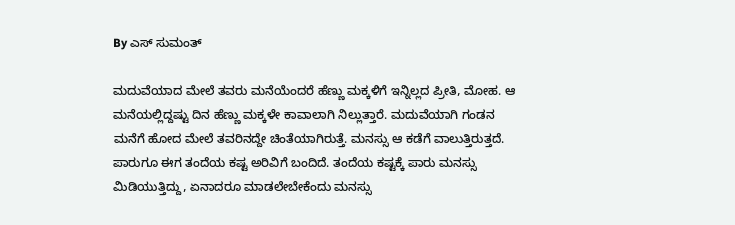By ಎಸ್ ಸುಮಂತ್

ಮದುವೆಯಾದ ಮೇಲೆ ತವರು ಮನೆಯೆಂದರೆ ಹೆಣ್ಣು ಮಕ್ಕಳಿಗೆ ಇನ್ನಿಲ್ಲದ ಪ್ರೀತಿ, ಮೋಹ. ಆ ಮನೆಯಲ್ಲಿದ್ದಷ್ಟು ದಿನ ಹೆಣ್ಣು ಮಕ್ಕಳೇ ಕಾವಾಲಾಗಿ ನಿಲ್ಲುತ್ತಾರೆ. ಮದುವೆಯಾಗಿ ಗಂಡನ ಮನೆಗೆ ಹೋದ ಮೇಲೆ ತವರಿನದ್ದೇ ಚಿಂತೆಯಾಗಿರುತ್ತೆ. ಮನಸ್ಸು ಆ ಕಡೆಗೆ ವಾಲುತ್ತಿರುತ್ತದೆ. ಪಾರುಗೂ ಈಗ ತಂದೆಯ ಕಷ್ಟ ಅರಿವಿಗೆ ಬಂದಿದೆ. ತಂದೆಯ ಕಷ್ಟಕ್ಕೆ ಪಾರು ಮನಸ್ಸು ಮಿಡಿಯುತ್ತಿದ್ದು, ಏನಾದರೂ ಮಾಡಲೇಬೇಕೆಂದು ಮನಸ್ಸು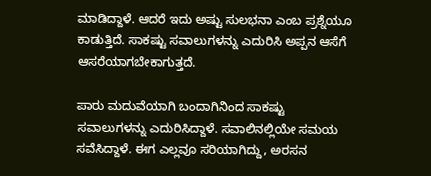ಮಾಡಿದ್ದಾಳೆ. ಆದರೆ ಇದು ಅಷ್ಟು ಸುಲಭನಾ ಎಂಬ ಪ್ರಶ್ನೆಯೂ ಕಾಡುತ್ತಿದೆ. ಸಾಕಷ್ಟು ಸವಾಲುಗಳನ್ನು ಎದುರಿಸಿ ಅಪ್ಪನ ಆಸೆಗೆ ಆಸರೆಯಾಗಬೇಕಾಗುತ್ತದೆ.

ಪಾರು ಮದುವೆಯಾಗಿ ಬಂದಾಗಿನಿಂದ ಸಾಕಷ್ಟು ಸವಾಲುಗಳನ್ನು ಎದುರಿಸಿದ್ದಾಳೆ. ಸವಾಲಿನಲ್ಲಿಯೇ ಸಮಯ ಸವೆಸಿದ್ದಾಳೆ. ಈಗ ಎಲ್ಲವೂ ಸರಿಯಾಗಿದ್ದು, ಅರಸನ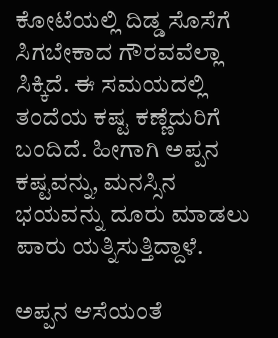ಕೋಟೆಯಲ್ಲಿ ದಿಡ್ಡ ಸೊಸೆಗೆ ಸಿಗಬೇಕಾದ ಗೌರವವೆಲ್ಲಾ ಸಿಕ್ಕಿದೆ. ಈ ಸಮಯದಲ್ಲಿ ತಂದೆಯ ಕಷ್ಟ ಕಣ್ಣೆದುರಿಗೆ ಬಂದಿದೆ. ಹೀಗಾಗಿ ಅಪ್ಪನ ಕಷ್ಟವನ್ನು, ಮನಸ್ಸಿನ ಭಯವನ್ನು ದೂರು ಮಾಡಲು ಪಾರು ಯತ್ನಿಸುತ್ತಿದ್ದಾಳೆ.

ಅಪ್ಪನ ಆಸೆಯಂತೆ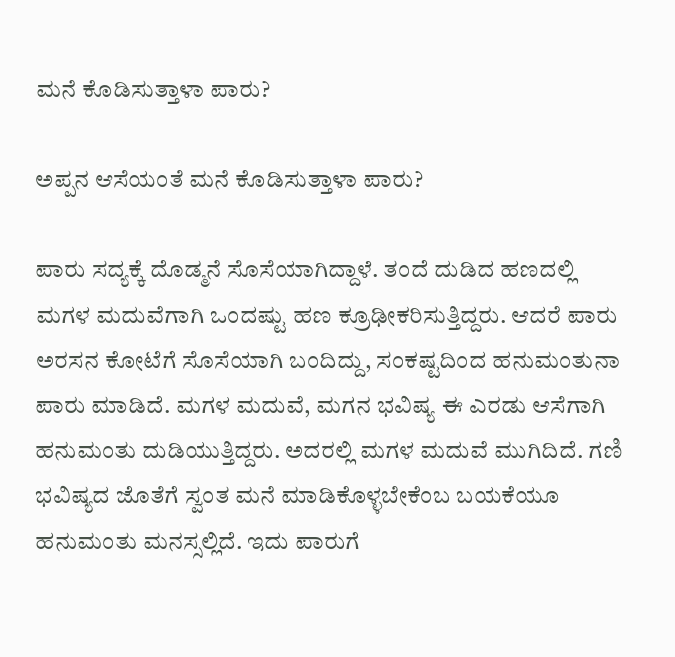ಮನೆ ಕೊಡಿಸುತ್ತಾಳಾ ಪಾರು?

ಅಪ್ಪನ ಆಸೆಯಂತೆ ಮನೆ ಕೊಡಿಸುತ್ತಾಳಾ ಪಾರು?

ಪಾರು ಸದ್ಯಕ್ಕೆ ದೊಡ್ಮನೆ ಸೊಸೆಯಾಗಿದ್ದಾಳೆ. ತಂದೆ ದುಡಿದ ಹಣದಲ್ಲಿ ಮಗಳ ಮದುವೆಗಾಗಿ ಒಂದಷ್ಟು ಹಣ ಕ್ರೂಢೀಕರಿಸುತ್ತಿದ್ದರು. ಆದರೆ ಪಾರು ಅರಸನ ಕೋಟೆಗೆ ಸೊಸೆಯಾಗಿ ಬಂದಿದ್ದು, ಸಂಕಷ್ಟದಿಂದ ಹನುಮಂತುನಾ ಪಾರು ಮಾಡಿದೆ. ಮಗಳ ಮದುವೆ, ಮಗನ ಭವಿಷ್ಯ ಈ ಎರಡು ಆಸೆಗಾಗಿ ಹನುಮಂತು ದುಡಿಯುತ್ತಿದ್ದರು. ಅದರಲ್ಲಿ ಮಗಳ ಮದುವೆ ಮುಗಿದಿದೆ. ಗಣಿ ಭವಿಷ್ಯದ ಜೊತೆಗೆ ಸ್ವಂತ ಮನೆ ಮಾಡಿಕೊಳ್ಳಬೇಕೆಂಬ ಬಯಕೆಯೂ ಹನುಮಂತು ಮನಸ್ಸಲ್ಲಿದೆ. ಇದು ಪಾರುಗೆ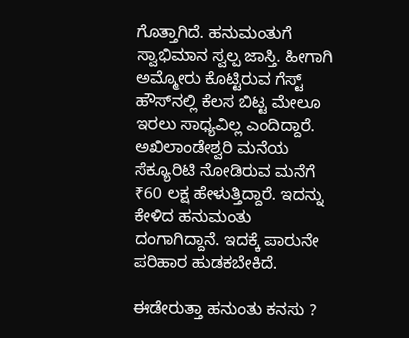ಗೊತ್ತಾಗಿದೆ. ಹನುಮಂತುಗೆ ಸ್ವಾಭಿಮಾನ ಸ್ವಲ್ಪ ಜಾಸ್ತಿ. ಹೀಗಾಗಿ ಅಮ್ಮೋರು ಕೊಟ್ಟಿರುವ ಗೆಸ್ಟ್ ಹೌಸ್‌ನಲ್ಲಿ ಕೆಲಸ ಬಿಟ್ಟ ಮೇಲೂ ಇರಲು ಸಾಧ್ಯವಿಲ್ಲ ಎಂದಿದ್ದಾರೆ. ಅಖಿಲಾಂಡೇಶ್ವರಿ ಮನೆಯ ಸೆಕ್ಯೂರಿಟಿ ನೋಡಿರುವ ಮನೆಗೆ ₹60 ಲಕ್ಷ ಹೇಳುತ್ತಿದ್ದಾರೆ. ಇದನ್ನು ಕೇಳಿದ ಹನುಮಂತು ದಂಗಾಗಿದ್ದಾನೆ. ಇದಕ್ಕೆ ಪಾರುನೇ ಪರಿಹಾರ ಹುಡಕಬೇಕಿದೆ.

ಈಡೇರುತ್ತಾ ಹನುಂತು ಕನಸು ?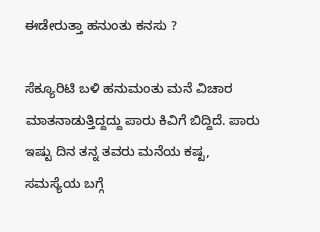ಈಡೇರುತ್ತಾ ಹನುಂತು ಕನಸು ?

ಸೆಕ್ಯೂರಿಟಿ ಬಳಿ ಹನುಮಂತು ಮನೆ ವಿಚಾರ ಮಾತನಾಡುತ್ತಿದ್ದದ್ದು ಪಾರು ಕಿವಿಗೆ ಬಿದ್ದಿದೆ. ಪಾರು ಇಷ್ಟು ದಿನ ತನ್ನ ತವರು ಮನೆಯ ಕಷ್ಟ, ಸಮಸ್ಯೆಯ ಬಗ್ಗೆ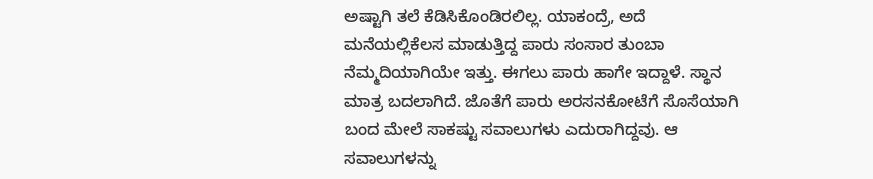ಅಷ್ಟಾಗಿ ತಲೆ ಕೆಡಿಸಿಕೊಂಡಿರಲಿಲ್ಲ. ಯಾಕಂದ್ರೆ, ಅದೆ ಮನೆಯಲ್ಲಿ‌ಕೆಲಸ ಮಾಡುತ್ತಿದ್ದ ಪಾರು ಸಂಸಾರ ತುಂಬಾ ನೆಮ್ಮದಿಯಾಗಿಯೇ ಇತ್ತು. ಈಗಲು ಪಾರು ಹಾಗೇ ಇದ್ದಾಳೆ. ಸ್ಥಾನ ಮಾತ್ರ ಬದಲಾಗಿದೆ. ಜೊತೆಗೆ ಪಾರು ಅರಸನಕೋಟೆಗೆ ಸೊಸೆಯಾಗಿ ಬಂದ ಮೇಲೆ ಸಾಕಷ್ಟು ಸವಾಲುಗಳು ಎದುರಾಗಿದ್ದವು. ಆ ಸವಾಲುಗಳನ್ನು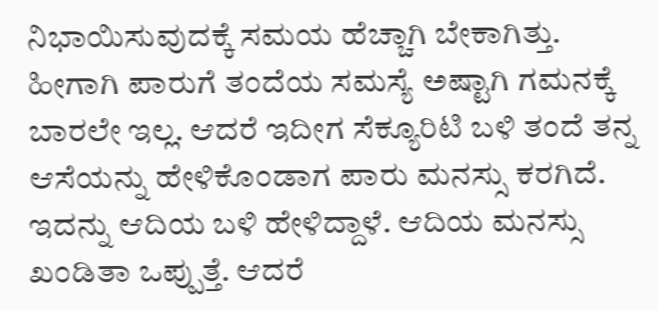ನಿಭಾಯಿಸುವುದಕ್ಕೆ ಸಮಯ ಹೆಚ್ಚಾಗಿ ಬೇಕಾಗಿತ್ತು. ಹೀಗಾಗಿ ಪಾರುಗೆ ತಂದೆಯ ಸಮಸ್ಯೆ ಅಷ್ಟಾಗಿ ಗಮನಕ್ಕೆ ಬಾರಲೇ ಇಲ್ಲ. ಆದರೆ ಇದೀಗ ಸೆಕ್ಯೂರಿಟಿ ಬಳಿ ತಂದೆ ತನ್ನ ಆಸೆಯನ್ನು ಹೇಳಿಕೊಂಡಾಗ ಪಾರು ಮನಸ್ಸು ಕರಗಿದೆ. ಇದನ್ನು ಆದಿಯ ಬಳಿ ಹೇಳಿದ್ದಾಳೆ. ಆದಿಯ ಮನಸ್ಸು ಖಂಡಿತಾ ಒಪ್ಪುತ್ತೆ. ಆದರೆ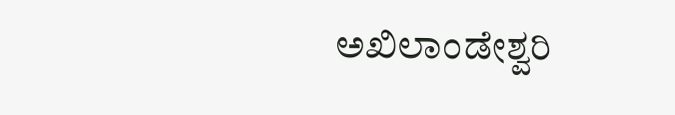ಅಖಿಲಾಂಡೇಶ್ವರಿ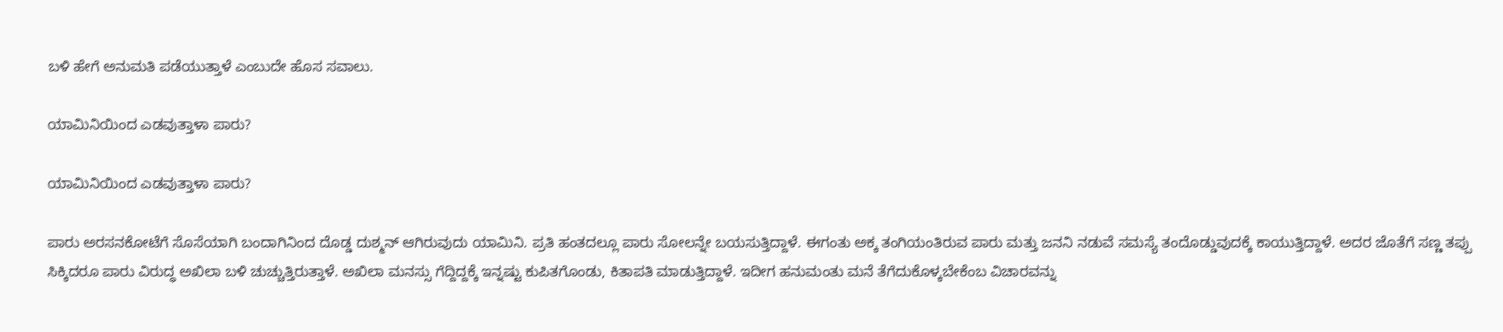ಬಳಿ ಹೇಗೆ ಅನುಮತಿ ಪಡೆಯುತ್ತಾಳೆ ಎಂಬುದೇ ಹೊಸ ಸವಾಲು.

ಯಾಮಿನಿಯಿಂದ ಎಡವುತ್ತಾಳಾ ಪಾರು?

ಯಾಮಿನಿಯಿಂದ ಎಡವುತ್ತಾಳಾ ಪಾರು?

ಪಾರು ಅರಸನಕೋಟೆಗೆ ಸೊಸೆಯಾಗಿ ಬಂದಾಗಿನಿಂದ ದೊಡ್ಡ ದುಶ್ಮನ್ ಆಗಿರುವುದು ಯಾಮಿನಿ. ಪ್ರತಿ ಹಂತದಲ್ಲೂ ಪಾರು ಸೋಲನ್ನೇ ಬಯಸುತ್ತಿದ್ದಾಳೆ. ಈಗಂತು ಅಕ್ಕ ತಂಗಿಯಂತಿರುವ ಪಾರು ಮತ್ತು ಜನನಿ ನಡುವೆ ಸಮಸ್ಯೆ ತಂದೊಡ್ಡುವುದಕ್ಕೆ ಕಾಯುತ್ತಿದ್ದಾಳೆ. ಅದರ ಜೊತೆಗೆ ಸಣ್ಣ ತಪ್ಪು ಸಿಕ್ಕಿದರೂ ಪಾರು ವಿರುದ್ಧ ಅಖಿಲಾ ಬಳಿ ಚುಚ್ಚುತ್ತಿರುತ್ತಾಳೆ. ಅಖಿಲಾ ಮನಸ್ಸು ಗೆದ್ದಿದ್ದಕ್ಕೆ ಇನ್ನಷ್ಟು ಕುಪಿತಗೊಂಡು, ಕಿತಾಪತಿ ಮಾಡುತ್ತಿದ್ದಾಳೆ. ಇದೀಗ ಹನುಮಂತು ಮನೆ ತೆಗೆದುಕೊಳ್ಕಬೇಕೆಂಬ ವಿಚಾರವನ್ನು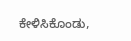ಕೇಳಿಸಿಕೊಂಡು,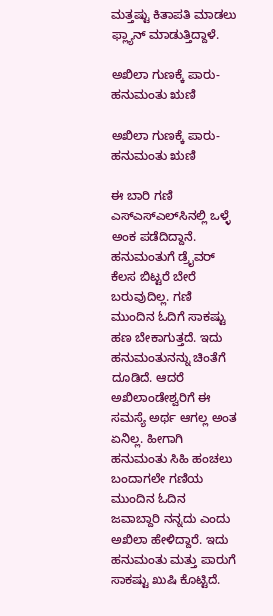ಮತ್ತಷ್ಟು ಕಿತಾಪತಿ‌ ಮಾಡಲು ಫ್ಲ್ಯಾನ್ ಮಾಡುತ್ತಿದ್ದಾಳೆ.

ಅಖಿಲಾ ಗುಣಕ್ಕೆ ಪಾರು-ಹನುಮಂತು ಋಣಿ

ಅಖಿಲಾ ಗುಣಕ್ಕೆ ಪಾರು-ಹನುಮಂತು ಋಣಿ

ಈ ಬಾರಿ ಗಣಿ ಎಸ್ಎಸ್ಎಲ್‌ಸಿನಲ್ಲಿ ಒಳ್ಳೆ ಅಂಕ ಪಡೆದಿದ್ದಾನೆ. ಹನುಮಂತುಗೆ ಡ್ರೈವರ್ ಕೆಲಸ ಬಿಟ್ಟರೆ ಬೇರೆ ಬರುವುದಿಲ್ಲ. ಗಣಿ ಮುಂದಿನ ಓದಿಗೆ ಸಾಕಷ್ಟು ಹಣ ಬೇಕಾಗುತ್ತದೆ. ಇದು ಹನುಮಂತುನನ್ನು ಚಿಂತೆಗೆ ದೂಡಿದೆ. ಆದರೆ ಅಖಿಲಾಂಡೇಶ್ವರಿಗೆ ಈ ಸಮಸ್ಯೆ ಅರ್ಥ ಆಗಲ್ಲ ಅಂತ ಏನಿಲ್ಲ. ಹೀಗಾಗಿ ಹನುಮಂತು ಸಿಹಿ ಹಂಚಲು ಬಂದಾಗಲೇ ಗಣಿಯ ಮುಂದಿನ ಓದಿನ ಜವಾಬ್ದಾರಿ ನನ್ನದು ಎಂದು ಅಖಿಲಾ ಹೇಳಿದ್ದಾರೆ. ಇದು ಹನುಮಂತು ಮತ್ತು ಪಾರುಗೆ ಸಾಕಷ್ಟು ಖುಷಿ ಕೊಟ್ಟಿದೆ.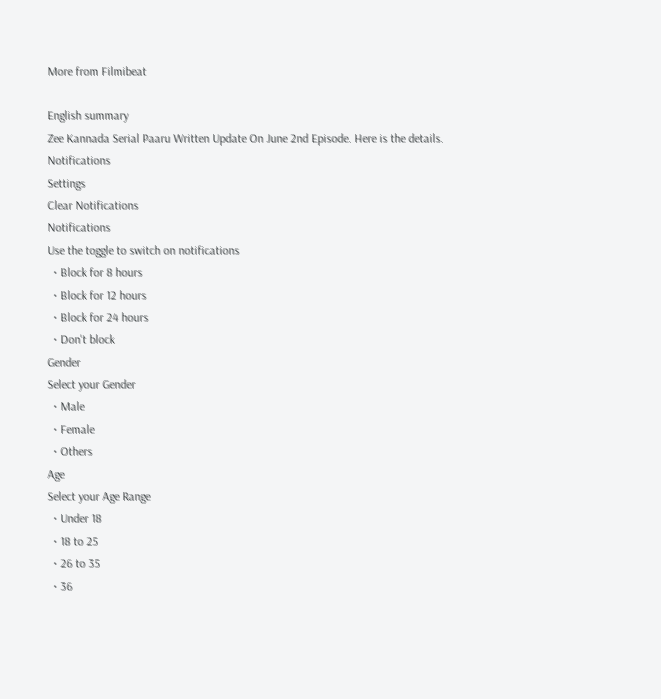More from Filmibeat

English summary
Zee Kannada Serial Paaru Written Update On June 2nd Episode. Here is the details.
Notifications
Settings
Clear Notifications
Notifications
Use the toggle to switch on notifications
  • Block for 8 hours
  • Block for 12 hours
  • Block for 24 hours
  • Don't block
Gender
Select your Gender
  • Male
  • Female
  • Others
Age
Select your Age Range
  • Under 18
  • 18 to 25
  • 26 to 35
  • 36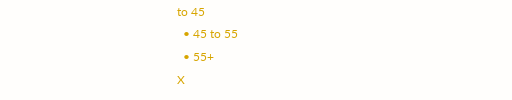to 45
  • 45 to 55
  • 55+
X